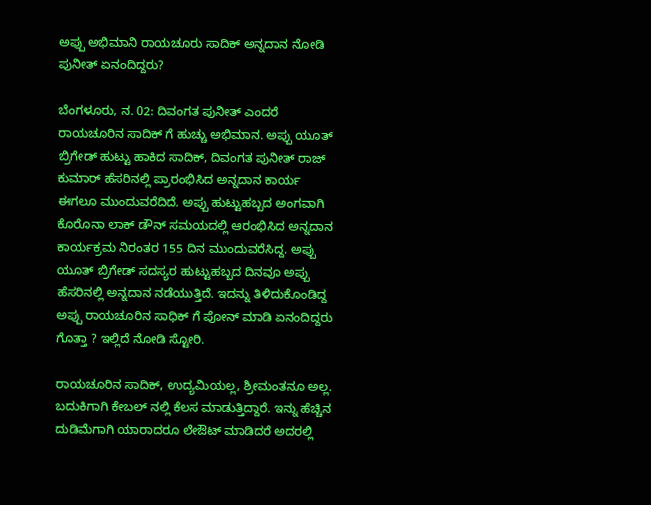ಅಪ್ಪು ಅಭಿಮಾನಿ ರಾಯಚೂರು ಸಾದಿಕ್ ಅನ್ನದಾನ ನೋಡಿ ಪುನೀತ್ ಏನಂದಿದ್ದರು?

ಬೆಂಗಳೂರು, ನ. 02: ದಿವಂಗತ ಪುನೀತ್ ಎಂದರೆ ರಾಯಚೂರಿನ ಸಾದಿಕ್ ಗೆ ಹುಚ್ಚು ಅಭಿಮಾನ. ಅಪ್ಪು ಯೂತ್ ಬ್ರಿಗೇಡ್ ಹುಟ್ಟು ಹಾಕಿದ ಸಾದಿಕ್, ದಿವಂಗತ ಪುನೀತ್ ರಾಜ್ ಕುಮಾರ್ ಹೆಸರಿನಲ್ಲಿ ಪ್ರಾರಂಭಿಸಿದ ಅನ್ನದಾನ ಕಾರ್ಯ ಈಗಲೂ ಮುಂದುವರೆದಿದೆ. ಅಪ್ಪು ಹುಟ್ಟುಹಬ್ಬದ ಅಂಗವಾಗಿ ಕೊರೊನಾ ಲಾಕ್ ಡೌನ್ ಸಮಯದಲ್ಲಿ ಆರಂಭಿಸಿದ ಅನ್ನದಾನ ಕಾರ್ಯಕ್ರಮ ನಿರಂತರ 155 ದಿನ ಮುಂದುವರೆಸಿದ್ದ. ಅಪ್ಪು ಯೂತ್ ಬ್ರಿಗೇಡ್ ಸದಸ್ಯರ ಹುಟ್ಟುಹಬ್ಬದ ದಿನವೂ ಅಪ್ಪು ಹೆಸರಿನಲ್ಲಿ ಅನ್ನದಾನ ನಡೆಯುತ್ತಿದೆ. ಇದನ್ನು ತಿಳಿದುಕೊಂಡಿದ್ದ ಅಪ್ಪು ರಾಯಚೂರಿನ ಸಾಧಿಕ್ ಗೆ ಪೋನ್ ಮಾಡಿ ಏನಂದಿದ್ದರು ಗೊತ್ತಾ ? ಇಲ್ಲಿದೆ ನೋಡಿ ಸ್ಟೋರಿ.

ರಾಯಚೂರಿನ ಸಾದಿಕ್, ಉದ್ಯಮಿಯಲ್ಲ, ಶ್ರೀಮಂತನೂ ಅಲ್ಲ. ಬದುಕಿಗಾಗಿ ಕೇಬಲ್ ನಲ್ಲಿ ಕೆಲಸ ಮಾಡುತ್ತಿದ್ದಾರೆ. ಇನ್ನು ಹೆಚ್ಚಿನ ದುಡಿಮೆಗಾಗಿ ಯಾರಾದರೂ ಲೇಔಟ್ ಮಾಡಿದರೆ ಅದರಲ್ಲಿ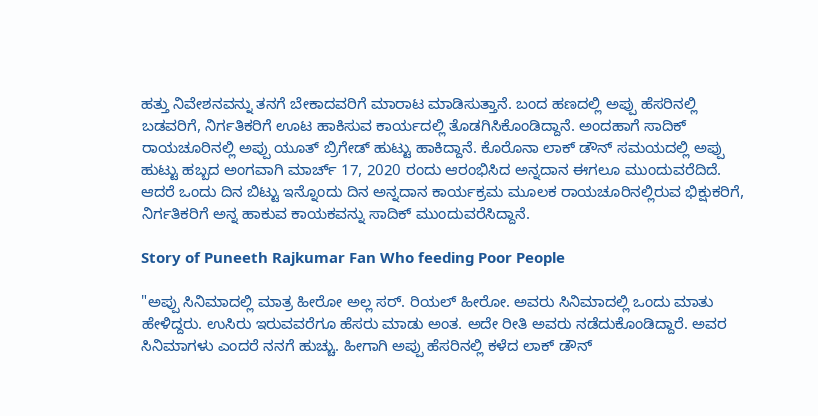ಹತ್ತು ನಿವೇಶನವನ್ನು ತನಗೆ ಬೇಕಾದವರಿಗೆ ಮಾರಾಟ ಮಾಡಿಸುತ್ತಾನೆ. ಬಂದ ಹಣದಲ್ಲಿ ಅಪ್ಪು ಹೆಸರಿನಲ್ಲಿ ಬಡವರಿಗೆ, ನಿರ್ಗತಿಕರಿಗೆ ಊಟ ಹಾಕಿಸುವ ಕಾರ್ಯದಲ್ಲಿ ತೊಡಗಿಸಿಕೊಂಡಿದ್ದಾನೆ. ಅಂದಹಾಗೆ ಸಾದಿಕ್ ರಾಯಚೂರಿನಲ್ಲಿ ಅಪ್ಪು ಯೂತ್ ಬ್ರಿಗೇಡ್ ಹುಟ್ಟು ಹಾಕಿದ್ದಾನೆ. ಕೊರೊನಾ ಲಾಕ್ ಡೌನ್ ಸಮಯದಲ್ಲಿ ಅಪ್ಪು ಹುಟ್ಟು ಹಬ್ಬದ ಅಂಗವಾಗಿ ಮಾರ್ಚ್ 17, 2020 ರಂದು ಆರಂಭಿಸಿದ ಅನ್ನದಾನ ಈಗಲೂ ಮುಂದುವರೆದಿದೆ. ಆದರೆ ಒಂದು ದಿನ ಬಿಟ್ಟು ಇನ್ನೊಂದು ದಿನ ಅನ್ನದಾನ ಕಾರ್ಯಕ್ರಮ ಮೂಲಕ ರಾಯಚೂರಿನಲ್ಲಿರುವ ಭಿಕ್ಷುಕರಿಗೆ, ನಿರ್ಗತಿಕರಿಗೆ ಅನ್ನ ಹಾಕುವ ಕಾಯಕವನ್ನು ಸಾದಿಕ್ ಮುಂದುವರೆಸಿದ್ದಾನೆ.

Story of Puneeth Rajkumar Fan Who feeding Poor People

"ಅಪ್ಪು ಸಿನಿಮಾದಲ್ಲಿ ಮಾತ್ರ ಹೀರೋ ಅಲ್ಲ ಸರ್. ರಿಯಲ್ ಹೀರೋ. ಅವರು ಸಿನಿಮಾದಲ್ಲಿ ಒಂದು ಮಾತು ಹೇಳಿದ್ದರು. ಉಸಿರು ಇರುವವರೆಗೂ ಹೆಸರು ಮಾಡು ಅಂತ. ಅದೇ ರೀತಿ ಅವರು ನಡೆದುಕೊಂಡಿದ್ದಾರೆ. ಅವರ ಸಿನಿಮಾಗಳು ಎಂದರೆ ನನಗೆ ಹುಚ್ಚು. ಹೀಗಾಗಿ ಅಪ್ಪು ಹೆಸರಿನಲ್ಲಿ ಕಳೆದ ಲಾಕ್ ಡೌನ್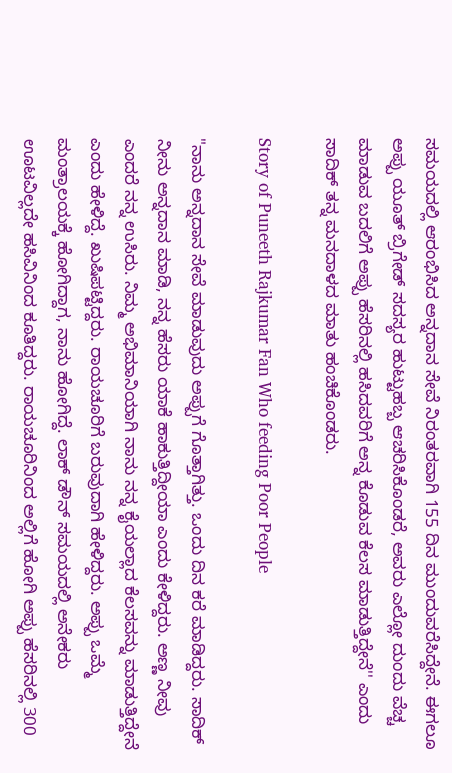ಸಮಯದಲ್ಲಿ ಆರಂಭಿಸಿದ ಅನ್ನದಾನ ಸೇವೆ ನಿರಂತರವಾಗಿ 155 ದಿನ ಮುಂದುವರೆಸಿದ್ದೇನೆ. ಈಗಲೂ ಅಪ್ಪು ಯೂತ್ ಬ್ರಿಗೇಡ್ ಸದಸ್ಯರ ಹುಟ್ಟುಹಬ್ಬ ಆಚರಿಸಿಕೊಂಡರೆ, ಅವರು ಎಲ್ಲೋ ದುಂದು ವೆಚ್ಚ ಮಾಡುವ ಬದಲಿಗೆ ಅಪ್ಪು ಹೆಸರಿನಲ್ಲಿ ಹಸಿದವರಿಗೆ ಅನ್ನ ಕೊಡುವ ಕೆಲಸ ಮಾಡುತ್ತಿದ್ದೇನೆ'' ಎಂದು ಸಾದಿಕ್ ತನ್ನ ಮನದಾಳದ ಮಾತು ಹಂಚಿಕೊಂಡರು.

Story of Puneeth Rajkumar Fan Who feeding Poor People

"ನಾನು ಅನ್ನದಾನ ಸೇವೆ ಮಾಡುವುದು ಅಪ್ಪುಗೆ ಗೊತ್ತಾಗಿತ್ತು. ಒಂದು ದಿನ ಕರೆ ಮಾಡಿದ್ದರು. ಸಾದಿಕ್ ನೀನು ಅನ್ನದಾನ ಮಾಡಿ, ನನ್ನ ಹೆಸರು ಯಾಕೆ ಹಾಕುತ್ತಿದ್ದೀಯಾ ಎಂದು ಕೇಳಿದ್ದರು. ಅಣ್ಣ ನೀವು ಎಂದರೆ ನನ್ನ ಉಸಿರು. ನಿಮ್ಮ ಅಭಿಮಾನಿಯಾಗಿ ನಾನು ನನ್ನ ಕೈಯಲ್ಲಾದ ಕೆಲಸವನ್ನು ಮಾಡುತ್ತಿದ್ದೇನೆ ಎಂದು ಹೇಳಿದ್ದೆ. ಖುಷಿಪಟ್ಟಿದ್ದರು. ರಾಯಚೂರಿಗೆ ಬರುವುದಾಗಿ ಹೇಳಿದ್ದರು. ಅಪ್ಪು ಒಮ್ಮೆ ಮಂತ್ರಾಲಯಕ್ಕೆ ಹೋಗಿದ್ದಾಗ, ನಾನು ಹೋಗಿದ್ದೆ. ಲಾಕ್ ಡೌನ್ ಸಮಯದಲ್ಲಿ ಅನೇಕರು ಊಟವಿಲ್ಲದೇ ಹಸಿವಿನಿಂದ ಕೂತಿದ್ದರು. ರಾಯಚೂರಿನಿಂದ ಅಲ್ಲಿಗೆ ಹೋಗಿ ಅಪ್ಪು ಹೆಸರಿನಲ್ಲಿ 300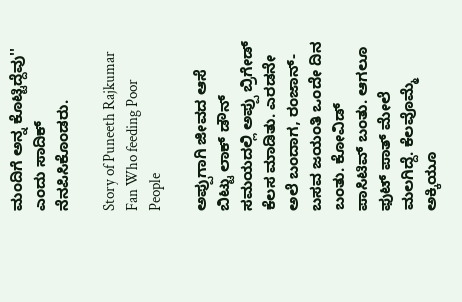ಮಂದಿಗೆ ಅನ್ನ ಕೊಟ್ಟಿದ್ದೆವು'' ಎಂದು ಸಾದಿಕ್ ನೆನಪಿಸಿಕೊಂಡರು.

Story of Puneeth Rajkumar Fan Who feeding Poor People

ಅಪ್ಪುಗಾಗಿ ಜೀವದ ಆಸೆ ಬಿಟ್ಟು ಲಾಕ್ ಡೌನ್ ಸಮಯದಲ್ಲಿ ಅಪ್ಪು ಬ್ರಿಗೇಡ್ ಕೆಲಸ ಮಾಡಿತು. ಎರಡನೇ ಅಲೆ ಬಂದಾಗ, ರಂಜಾನ್- ಬಸವ ಜಯಂತಿ ಒಂದೇ ದಿನ ಬಂತು. ಕೋವಿಡ್ ಪಾಸಿಟಿವ್ ಬಂತು. ಆಗಲೂ ಫುಟ್ ಪಾತ್ ಮೇಲೆ ಮಲಗಿದ್ದೆ. ಕೆಲವೊಮ್ಮೆ ಅಕ್ಕಿಯೂ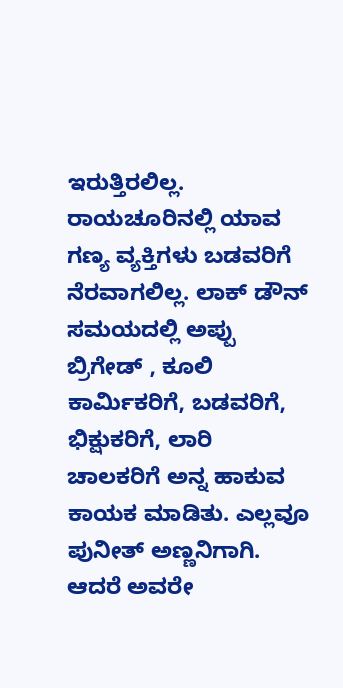ಇರುತ್ತಿರಲಿಲ್ಲ. ರಾಯಚೂರಿನಲ್ಲಿ ಯಾವ ಗಣ್ಯ ವ್ಯಕ್ತಿಗಳು ಬಡವರಿಗೆ ನೆರವಾಗಲಿಲ್ಲ. ಲಾಕ್ ಡೌನ್ ಸಮಯದಲ್ಲಿ ಅಪ್ಪು ಬ್ರಿಗೇಡ್ , ಕೂಲಿ ಕಾರ್ಮಿಕರಿಗೆ, ಬಡವರಿಗೆ, ಭಿಕ್ಷುಕರಿಗೆ, ಲಾರಿ ಚಾಲಕರಿಗೆ ಅನ್ನ ಹಾಕುವ ಕಾಯಕ ಮಾಡಿತು. ಎಲ್ಲವೂ ಪುನೀತ್ ಅಣ್ಣನಿಗಾಗಿ. ಆದರೆ ಅವರೇ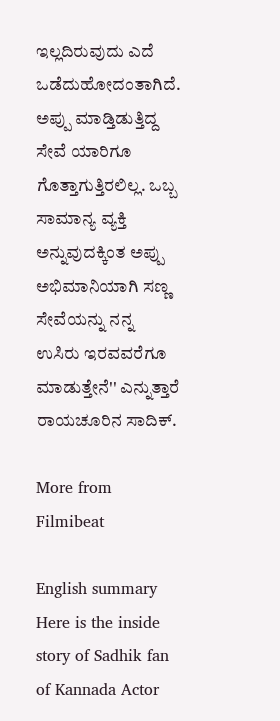ಇಲ್ಲದಿರುವುದು ಎದೆ ಒಡೆದುಹೋದಂತಾಗಿದೆ. ಅಪ್ಪು ಮಾಡ್ತಿಡುತ್ತಿದ್ದ ಸೇವೆ ಯಾರಿಗೂ ಗೊತ್ತಾಗುತ್ತಿರಲಿಲ್ಲ. ಒಬ್ಬ ಸಾಮಾನ್ಯ ವ್ಯಕ್ತಿ ಅನ್ನುವುದಕ್ಕಿಂತ ಅಪ್ಪು ಅಭಿಮಾನಿಯಾಗಿ ಸಣ್ಣ ಸೇವೆಯನ್ನು ನನ್ನ ಉಸಿರು ಇರವವರೆಗೂ ಮಾಡುತ್ತೇನೆ'' ಎನ್ನುತ್ತಾರೆ ರಾಯಚೂರಿನ ಸಾದಿಕ್.

More from Filmibeat

English summary
Here is the inside story of Sadhik fan of Kannada Actor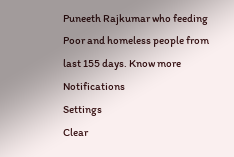Puneeth Rajkumar who feeding Poor and homeless people from last 155 days. Know more
Notifications
Settings
Clear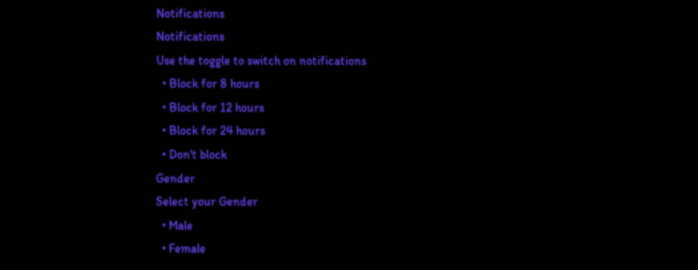Notifications
Notifications
Use the toggle to switch on notifications
  • Block for 8 hours
  • Block for 12 hours
  • Block for 24 hours
  • Don't block
Gender
Select your Gender
  • Male
  • Female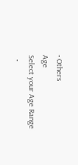• Others
Age
Select your Age Range
  •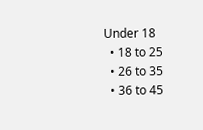Under 18
  • 18 to 25
  • 26 to 35
  • 36 to 45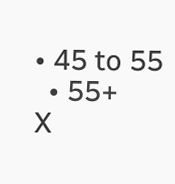• 45 to 55
  • 55+
X